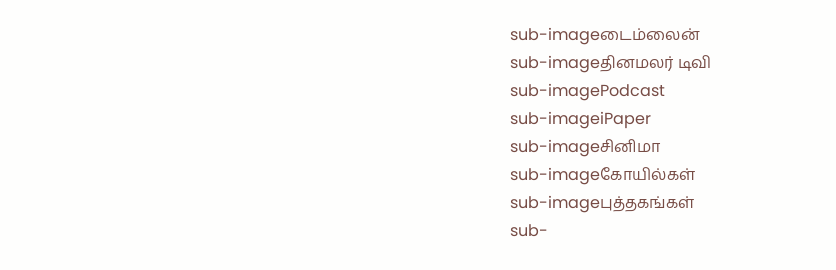sub-imageடைம்லைன்
sub-imageதினமலர் டிவி
sub-imagePodcast
sub-imageiPaper
sub-imageசினிமா
sub-imageகோயில்கள்
sub-imageபுத்தகங்கள்
sub-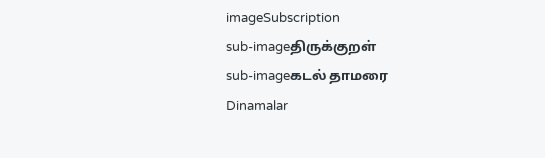imageSubscription
sub-imageதிருக்குறள்
sub-imageகடல் தாமரை
Dinamalar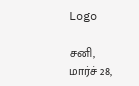Logo

சனி, மார்ச் 28,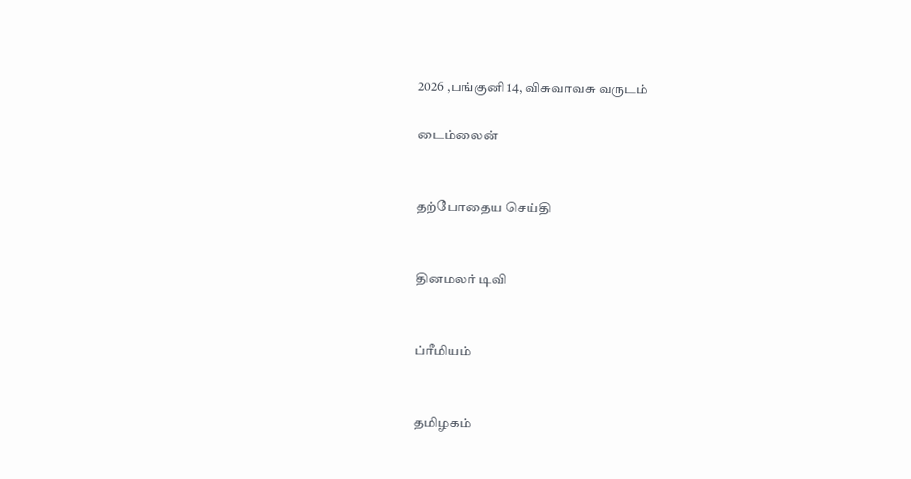2026 ,பங்குனி 14, விசுவாவசு வருடம்

டைம்லைன்


தற்போதைய செய்தி


தினமலர் டிவி


ப்ரீமியம்


தமிழகம்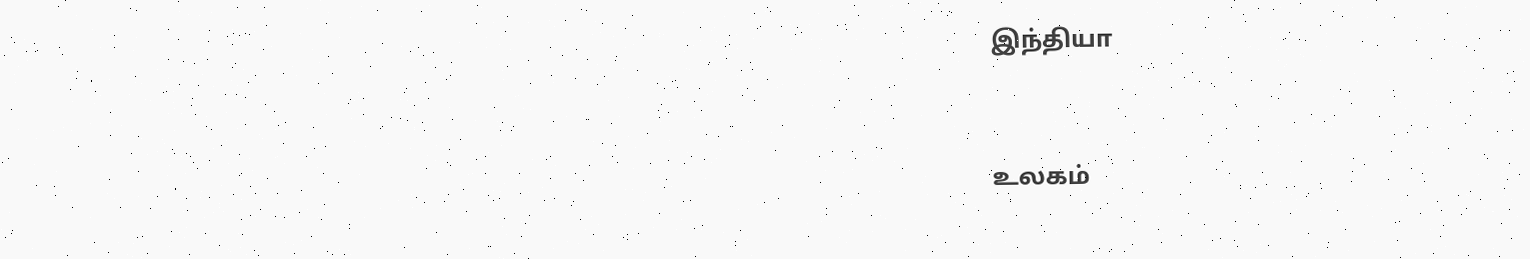இந்தியா


உலகம்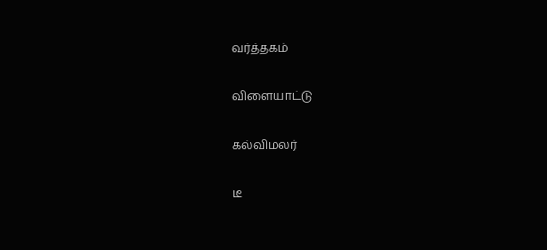வர்த்தகம்


விளையாட்டு


கல்விமலர்


டீ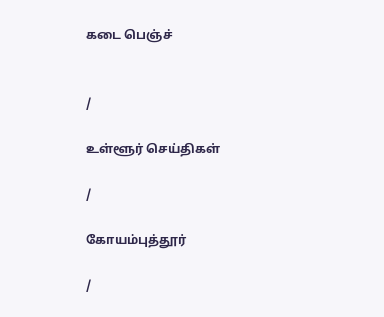கடை பெஞ்ச்


/

உள்ளூர் செய்திகள்

/

கோயம்புத்தூர்

/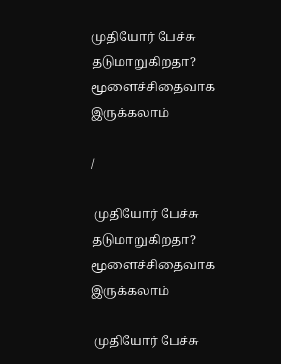முதியோர் பேச்சு தடுமாறுகிறதா? மூளைச்சிதைவாக இருக்கலாம்

/

 முதியோர் பேச்சு தடுமாறுகிறதா? மூளைச்சிதைவாக இருக்கலாம்

 முதியோர் பேச்சு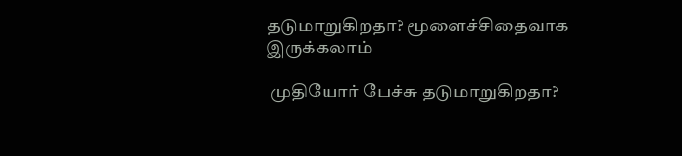தடுமாறுகிறதா? மூளைச்சிதைவாக இருக்கலாம்

 முதியோர் பேச்சு தடுமாறுகிறதா?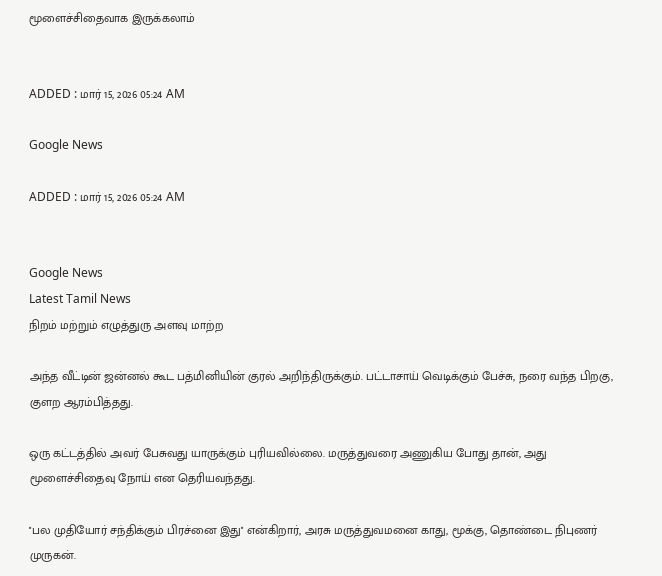மூளைச்சிதைவாக இருக்கலாம்


ADDED : மார் 15, 2026 05:24 AM

Google News

ADDED : மார் 15, 2026 05:24 AM


Google News
Latest Tamil News
நிறம் மற்றும் எழுத்துரு அளவு மாற்ற

அந்த வீட்டின் ஜன்னல் கூட பத்மினியின் குரல் அறிந்திருக்கும். பட்டாசாய் வெடிக்கும் பேச்சு, நரை வந்த பிறகு, குளற ஆரம்பித்தது.

ஒரு கட்டத்தில் அவர் பேசுவது யாருக்கும் புரியவில்லை. மருத்துவரை அணுகிய போது தான், அது மூளைச்சிதைவு நோய் என தெரியவந்தது.

''பல முதியோர் சந்திக்கும் பிரச்னை இது'' என்கிறார், அரசு மருத்துவமனை காது, மூக்கு, தொண்டை நிபுணர் முருகன்.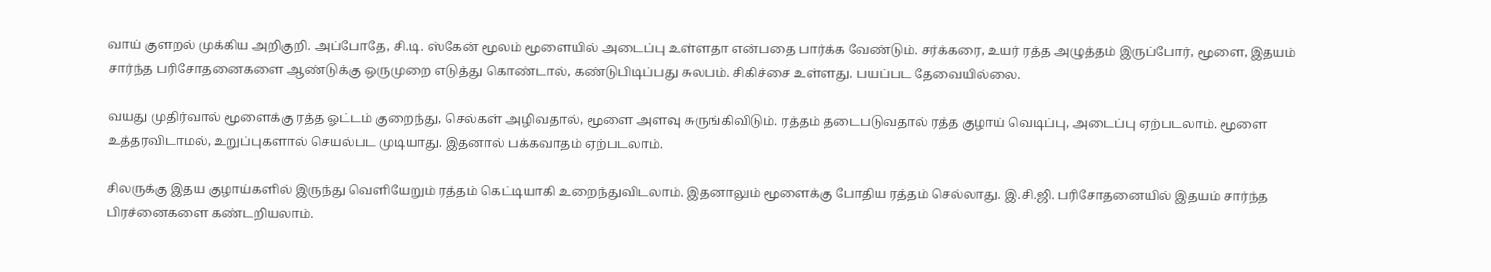வாய் குளறல் முக்கிய அறிகுறி. அப்போதே, சி.டி. ஸ்கேன் மூலம் மூளையில் அடைப்பு உள்ளதா என்பதை பார்க்க வேண்டும். சர்க்கரை, உயர் ரத்த அழுத்தம் இருப்போர், மூளை, இதயம் சார்ந்த பரிசோதனைகளை ஆண்டுக்கு ஒருமுறை எடுத்து கொண்டால், கண்டுபிடிப்பது சுலபம். சிகிச்சை உள்ளது. பயப்பட தேவையில்லை.

வயது முதிர்வால் மூளைக்கு ரத்த ஓட்டம் குறைந்து, செல்கள் அழிவதால், மூளை அளவு சுருங்கிவிடும். ரத்தம் தடைபடுவதால் ரத்த குழாய் வெடிப்பு, அடைப்பு ஏற்படலாம். மூளை உத்தரவிடாமல், உறுப்புகளால் செயல்பட முடியாது. இதனால் பக்கவாதம் ஏற்படலாம்.

சிலருக்கு இதய குழாய்களில் இருந்து வெளியேறும் ரத்தம் கெட்டியாகி உறைந்துவிடலாம். இதனாலும் மூளைக்கு போதிய ரத்தம் செல்லாது. இ.சி.ஜி. பரிசோதனையில் இதயம் சார்ந்த பிரச்னைகளை கண்டறியலாம்.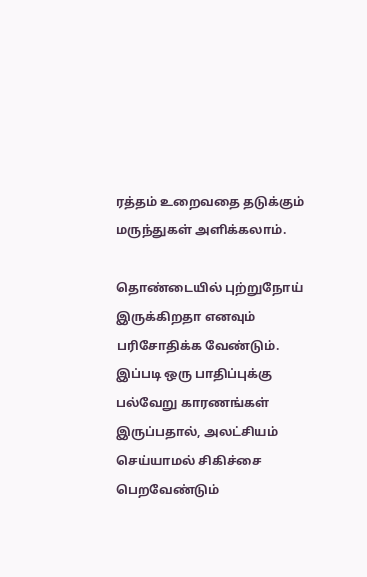ரத்தம் உறைவதை தடுக்கும் மருந்துகள் அளிக்கலாம்.

தொண்டையில் புற்றுநோய் இருக்கிறதா எனவும் பரிசோதிக்க வேண்டும். இப்படி ஒரு பாதிப்புக்கு பல்வேறு காரணங்கள் இருப்பதால், அலட்சியம் செய்யாமல் சிகிச்சை பெறவேண்டும்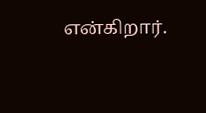என்கிறார்.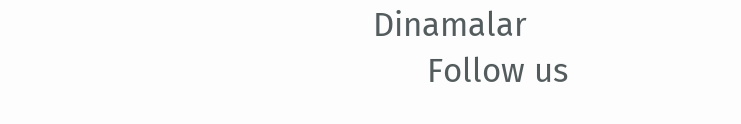Dinamalar
      Follow us